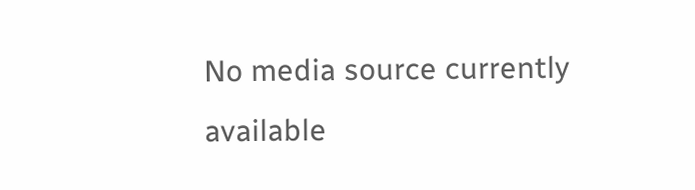No media source currently available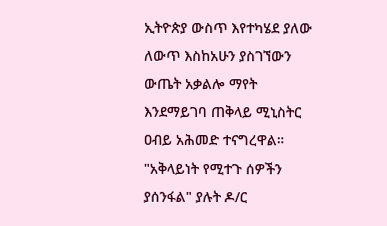ኢትዮጵያ ውስጥ እየተካሄደ ያለው ለውጥ እስከአሁን ያስገኘውን ውጤት አቃልሎ ማየት እንደማይገባ ጠቅላይ ሚኒስትር ዐብይ አሕመድ ተናግረዋል። "አቅላይነት የሚተጉ ሰዎችን ያሰንፋል" ያሉት ዶ/ር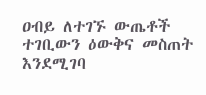ዐብይ ለተገኙ ውጤቶች ተገቢውን ዕውቅና መስጠት እንደሚገባ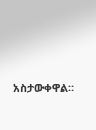አስታውቀዋል።